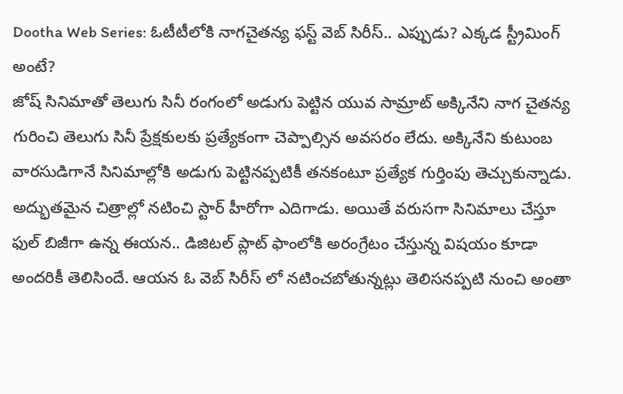Dootha Web Series: ఓటీటీలోకి నాగచైతన్య ఫస్ట్ వెబ్ సిరీస్.. ఎప్పుడు? ఎక్కడ స్ట్రీమింగ్ అంటే?
జోష్ సినిమాతో తెలుగు సినీ రంగంలో అడుగు పెట్టిన యువ సామ్రాట్ అక్కినేని నాగ చైతన్య గురించి తెలుగు సినీ ప్రేక్షకులకు ప్రత్యేకంగా చెప్పాల్సిన అవసరం లేదు. అక్కినేని కుటుంబ వారసుడిగానే సినిమాల్లోకి అడుగు పెట్టినప్పటికీ తనకంటూ ప్రత్యేక గుర్తింపు తెచ్చుకున్నాడు. అద్భుతమైన చిత్రాల్లో నటించి స్టార్ హీరోగా ఎదిగాడు. అయితే వరుసగా సినిమాలు చేస్తూ ఫుల్ బిజీగా ఉన్న ఈయన.. డిజిటల్ ప్లాట్ ఫాంలోకి అరంగ్రేటం చేస్తున్న విషయం కూడా అందరికీ తెలిసిందే. ఆయన ఓ వెబ్ సిరీస్ లో నటించబోతున్నట్లు తెలిసనప్పటి నుంచి అంతా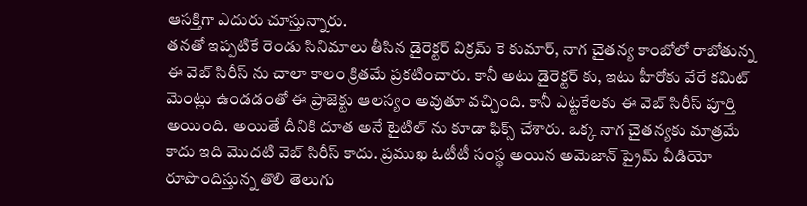ఆసక్తిగా ఎదురు చూస్తున్నారు.
తనతో ఇప్పటికే రెండు సినిమాలు తీసిన డైరెక్టర్ విక్రమ్ కె కుమార్, నాగ చైతన్య కాంబోలో రాబోతున్న ఈ వెబ్ సిరీస్ ను చాలా కాలం క్రితమే ప్రకటించారు. కానీ అటు డైరెక్టర్ కు, ఇటు హీరోకు వేరే కమిట్ మెంట్లు ఉండడంతో ఈ ప్రాజెక్టు ఆలస్యం అవుతూ వచ్చింది. కానీ ఎట్టకేలకు ఈ వెబ్ సిరీస్ పూర్తి అయింది. అయితే దీనికి దూత అనే టైటిల్ ను కూడా ఫిక్స్ చేశారు. ఒక్క నాగ చైతన్యకు మాత్రమే కాదు ఇది మొదటి వెబ్ సిరీస్ కాదు. ప్రముఖ ఓటీటీ సంస్థ అయిన అమెజాన్ ప్రైమ్ వీడియో రూపొందిస్తున్న తొలి తెలుగు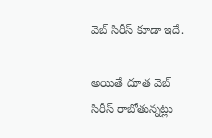వెబ్ సిరీస్ కూడా ఇదే.

అయితే దూత వెబ్ సిరీస్ రాబోతున్నట్లు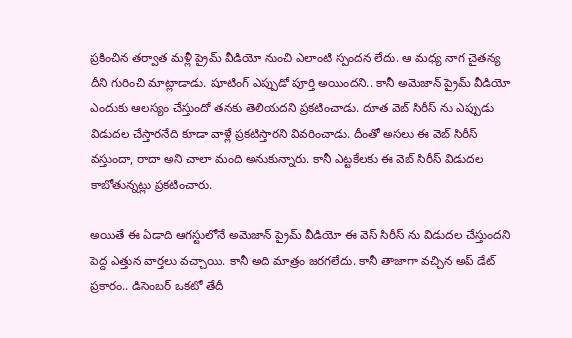ప్రకించిన తర్వాత మళ్లీ ప్రైమ్ వీడియో నుంచి ఎలాంటి స్పందన లేదు. ఆ మధ్య నాగ చైతన్య దీని గురించి మాట్లాడాడు. షూటింగ్ ఎప్పుడో పూర్తి అయిందని.. కానీ అమెజాన్ ప్రైమ్ వీడియో ఎందుకు ఆలస్యం చేస్తుందో తనకు తెలియదని ప్రకటించాడు. దూత వెబ్ సిరీస్ ను ఎప్పుడు విడుదల చేస్తారనేది కూడా వాళ్లే ప్రకటిస్తారని వివరించాడు. దీంతో అసలు ఈ వెబ్ సిరీస్ వస్తుందా, రాదా అని చాలా మంది అనుకున్నారు. కానీ ఎట్టకేలకు ఈ వెబ్ సిరీస్ విడుదల కాబోతున్నట్లు ప్రకటించారు.

అయితే ఈ ఏడాది ఆగస్టులోనే అమెజాన్ ప్రైమ్ వీడియో ఈ వెస్ సిరీస్ ను విడుదల చేస్తుందని పెద్ద ఎత్తున వార్తలు వచ్చాయి. కానీ అది మాత్రం జరగలేదు. కానీ తాజాగా వచ్చిన అప్ డేట్ ప్రకారం.. డిసెంబర్ ఒకటో తేదీ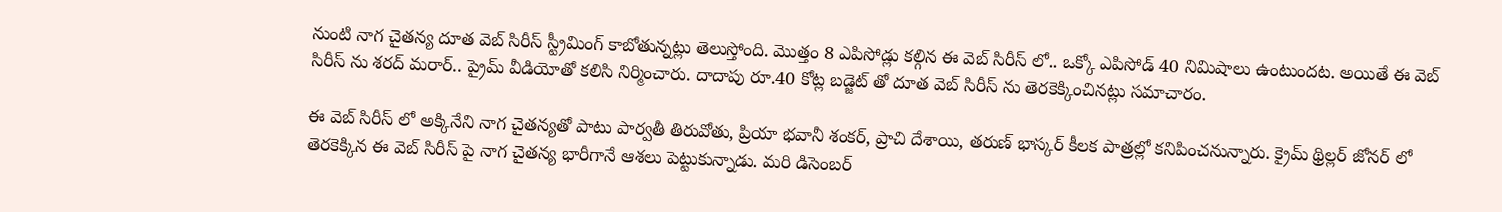నుంటి నాగ చైతన్య దూత వెబ్ సిరీస్ స్ట్రీమింగ్ కాబోతున్నట్లు తెలుస్తోంది. మొత్తం 8 ఎపిసోడ్లు కల్గిన ఈ వెబ్ సిరీస్ లో.. ఒక్కో ఎపిసోడ్ 40 నిమిషాలు ఉంటుందట. అయితే ఈ వెబ్ సిరీస్ ను శరద్ మరార్.. ప్రైమ్ వీడియోతో కలిసి నిర్మించారు. దాదాపు రూ.40 కోట్ల బడ్జెట్ తో దూత వెబ్ సిరీస్ ను తెరకెక్కించినట్లు సమాచారం.

ఈ వెబ్ సిరీస్ లో అక్కినేని నాగ చైతన్యతో పాటు పార్వతీ తిరువోతు, ప్రియా భవానీ శంకర్, ప్రాచి దేశాయి, తరుణ్ భాస్కర్ కీలక పాత్రల్లో కనిపించనున్నారు. క్రైమ్ థ్రిల్లర్ జోనర్ లో తెరకెక్కిన ఈ వెబ్ సిరీస్ పై నాగ చైతన్య భారీగానే ఆశలు పెట్టుకున్నాడు. మరి డిసెంబర్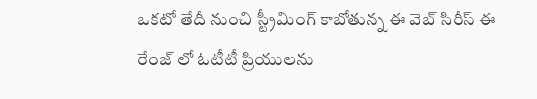ఒకటో తేదీ నుంచి స్ట్రీమింగ్ కాబోతున్న ఈ వెబ్ సిరీస్ ఈ రేంజ్ లో ఓటీటీ ప్రియులను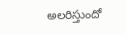అలరిస్తుందో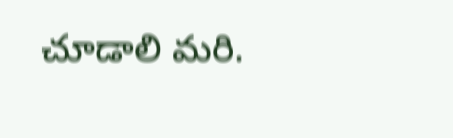చూడాలి మరి.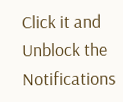Click it and Unblock the Notifications